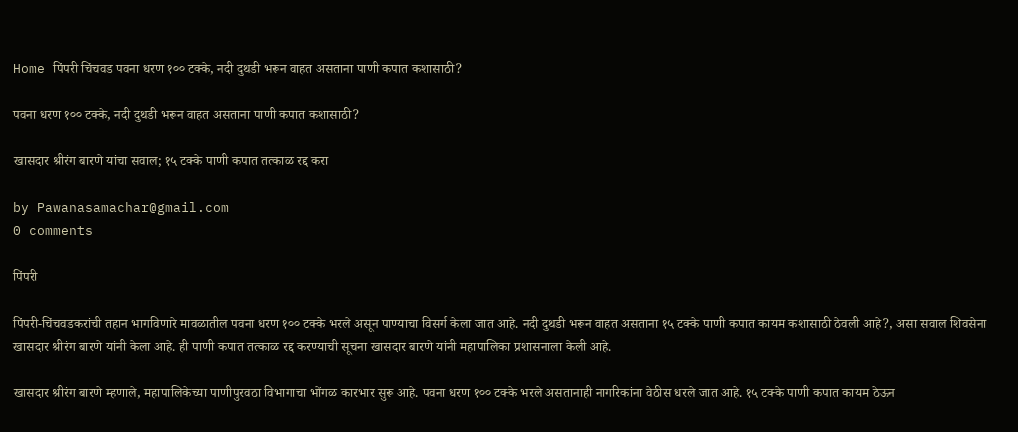Home पिंपरी चिंचवड पवना धरण १०० टक्के, नदी दुथडी भरून वाहत असताना पाणी कपात कशासाठी?

पवना धरण १०० टक्के, नदी दुथडी भरून वाहत असताना पाणी कपात कशासाठी?

खासदार श्रीरंग बारणे यांचा सवाल; १५ टक्के पाणी कपात तत्काळ रद्द करा

by Pawanasamachar@gmail.com
0 comments

पिंपरी

पिंपरी-चिंचवडकरांची तहान भागविणारे मावळातील पवना धरण १०० टक्के भरले असून पाण्याचा विसर्ग केला जात आहे. नदी दुथडी भरून वाहत असताना १५ टक्के पाणी कपात कायम कशासाठी ठेवली आहे?, असा सवाल शिवसेना खासदार श्रीरंग बारणे यांनी केला आहे. ही पाणी कपात तत्काळ रद्द करण्याची सूचना खासदार बारणे यांनी महापालिका प्रशासनाला केली आहे.

खासदार श्रीरंग बारणे म्हणाले, महापालिकेच्या पाणीपुरवठा विभागाचा भोंगळ कारभार सुरू आहे. पवना धरण १०० टक्के भरले असतानाही नागरिकांना वेठीस धरले जात आहे. १५ टक्के पाणी कपात कायम ठेऊन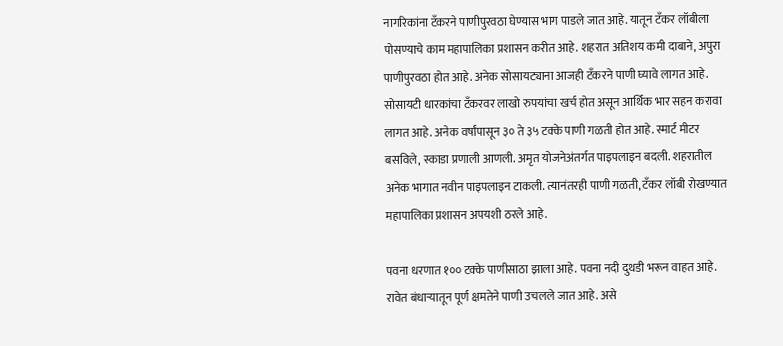नागरिकांना टँकरने पाणीपुरवठा घेण्यास भाग पाडले जात आहे. यातून टँकर लॉबीला पोसण्याचे काम महापालिका प्रशासन करीत आहे. शहरात अतिशय कमी दाबाने, अपुरा पाणीपुरवठा होत आहे. अनेक सोसायट्याना आजही टँकरने पाणी घ्यावे लागत आहे. सोसायटी धारकांचा टॅंकरवर लाखो रुपयांचा खर्च होत असून आर्थिक भार सहन करावा लागत आहे. अनेक वर्षांपासून ३० ते ३५ टक्के पाणी गळती होत आहे. स्मार्ट मीटर बसविले, स्काडा प्रणाली आणली. अमृत योजनेअंतर्गत पाइपलाइन बदली. शहरातील अनेक भागात नवीन पाइपलाइन टाकली. त्यानंतरही पाणी गळती, टँकर लॉबी रोखण्यात महापालिका प्रशासन अपयशी ठरले आहे.

पवना धरणात १०० टक्के पाणीसाठा झाला आहे. पवना नदी दुथडी भरून वाहत आहे. रावेत बंधाऱ्यातून पूर्ण क्षमतेने पाणी उचलले जात आहे. असे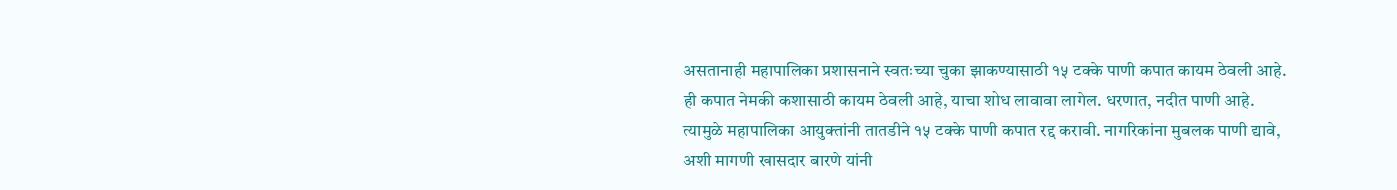असतानाही महापालिका प्रशासनाने स्वतःच्या चुका झाकण्यासाठी १५ टक्के पाणी कपात कायम ठेवली आहे. ही कपात नेमकी कशासाठी कायम ठेवली आहे, याचा शोध लावावा लागेल. धरणात, नदीत पाणी आहे. त्यामुळे महापालिका आयुक्तांनी तातडीने १५ टक्के पाणी कपात रद्द करावी. नागरिकांना मुबलक पाणी द्यावे, अशी मागणी खासदार बारणे यांनी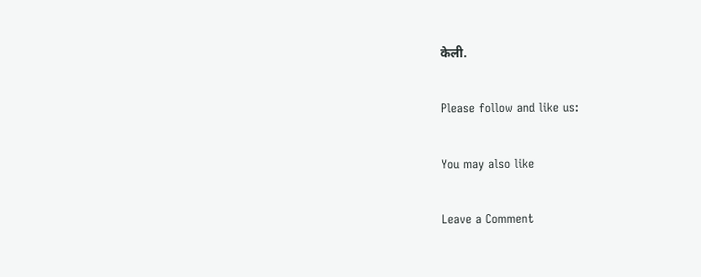केली.

Please follow and like us:

You may also like

Leave a Comment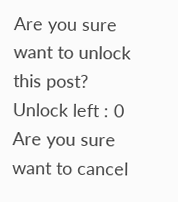Are you sure want to unlock this post?
Unlock left : 0
Are you sure want to cancel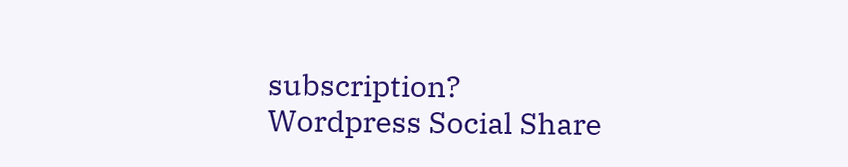subscription?
Wordpress Social Share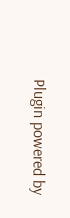Plugin powered by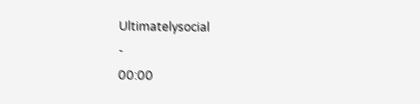Ultimatelysocial
-
00:00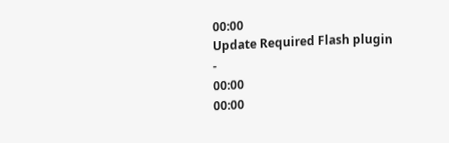00:00
Update Required Flash plugin
-
00:00
00:00